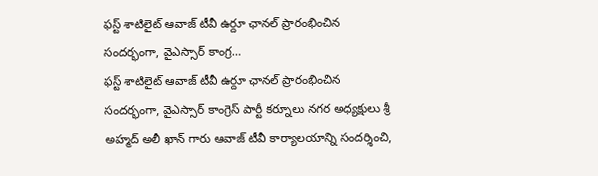ఫస్ట్ శాటిలైట్ ఆవాజ్ టీవీ ఉర్దూ ఛానల్ ప్రారంభించిన సందర్భంగా, వైఎస్సార్ కాంగ్ర…
ఫస్ట్ శాటిలైట్ ఆవాజ్ టీవీ ఉర్దూ ఛానల్ ప్రారంభించిన సందర్భంగా, వైఎస్సార్ కాంగ్రెస్ పార్టీ కర్నూలు నగర అధ్యక్షులు శ్రీ అహ్మద్ అలీ ఖాన్ గారు ఆవాజ్ టీవీ కార్యాలయాన్ని సందర్శించి,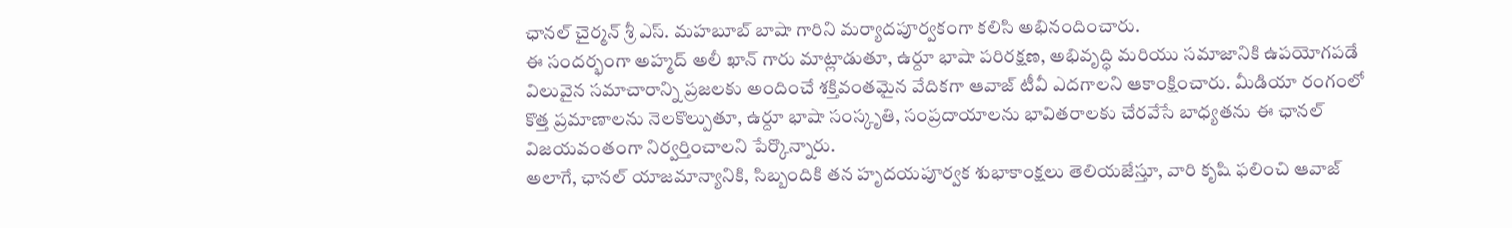ఛానల్ చైర్మన్ శ్రీ ఎస్. మహబూబ్ బాషా గారిని మర్యాదపూర్వకంగా కలిసి అభినందించారు.
ఈ సందర్భంగా అహ్మద్ అలీ ఖాన్ గారు మాట్లాడుతూ, ఉర్దూ భాషా పరిరక్షణ, అభివృద్ధి మరియు సమాజానికి ఉపయోగపడే విలువైన సమాచారాన్ని ప్రజలకు అందించే శక్తివంతమైన వేదికగా ఆవాజ్ టీవీ ఎదగాలని ఆకాంక్షించారు. మీడియా రంగంలో కొత్త ప్రమాణాలను నెలకొల్పుతూ, ఉర్దూ భాషా సంస్కృతి, సంప్రదాయాలను భావితరాలకు చేరవేసే బాధ్యతను ఈ ఛానల్ విజయవంతంగా నిర్వర్తించాలని పేర్కొన్నారు.
అలాగే, ఛానల్ యాజమాన్యానికి, సిబ్బందికి తన హృదయపూర్వక శుభాకాంక్షలు తెలియజేస్తూ, వారి కృషి ఫలించి ఆవాజ్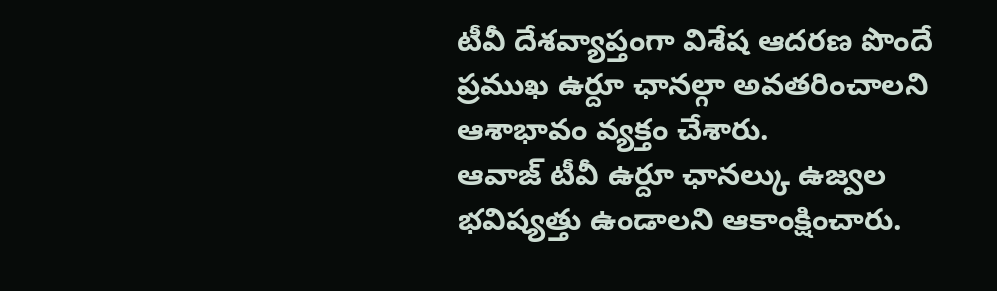టీవీ దేశవ్యాప్తంగా విశేష ఆదరణ పొందే ప్రముఖ ఉర్దూ ఛానల్గా అవతరించాలని ఆశాభావం వ్యక్తం చేశారు.
ఆవాజ్ టీవీ ఉర్దూ ఛానల్కు ఉజ్వల భవిష్యత్తు ఉండాలని ఆకాంక్షించారు.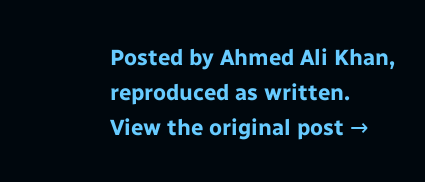Posted by Ahmed Ali Khan, reproduced as written.
View the original post →